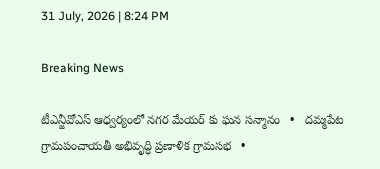31 July, 2026 | 8:24 PM

Breaking News

టీఎన్జీవోఎస్ ఆధ్వర్యంలో నగర మేయర్ కు ఘన సన్మానం   •   దమ్మపేట గ్రామపంచాయతీ అభివృద్ధి ప్రణాళిక గ్రామసభ   •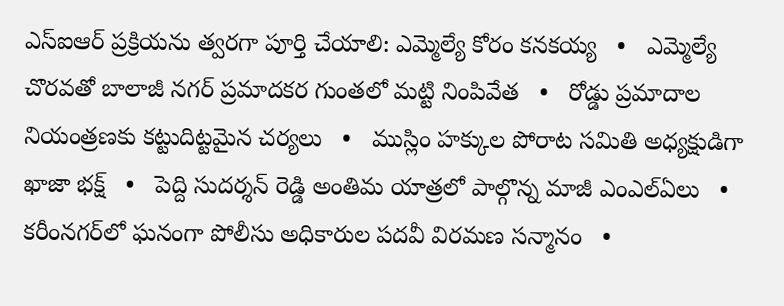ఎస్‌ఐఆర్ ప్రక్రియను త్వరగా పూర్తి చేయాలి: ఎమ్మెల్యే కోరం కనకయ్య   •   ఎమ్మెల్యే చొరవతో బాలాజీ నగర్ ప్రమాదకర గుంతలో మట్టి నింపివేత   •   రోడ్డు ప్రమాదాల నియంత్రణకు కట్టుదిట్టమైన చర్యలు   •   ముస్లిం హక్కుల పోరాట సమితి అధ్యక్షుడిగా ఖాజా భక్ష్   •   పెద్ది సుదర్శన్ రెడ్డి అంతిమ యాత్రలో పాల్గొన్న మాజీ ఎంఎల్ఏలు   •   కరీంనగర్‌లో ఘనంగా పోలీసు అధికారుల పదవీ విరమణ సన్మానం   •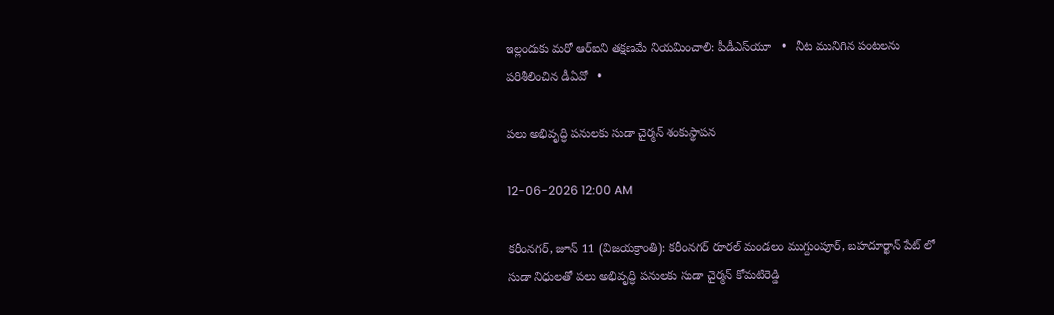ఇల్లందుకు మరో ఆర్‌ఐని తక్షణమే నియమించాలి: పీడీఎస్‌యూ   •   నీట మునిగిన పంటలను పరిశీలించిన డీఏవో   •

పలు అభివృద్ధి పనులకు సుడా చైర్మన్ శంకుస్థాపన

12-06-2026 12:00 AM

కరీంనగర్, జూన్ 11 (విజయక్రాంతి): కరీంనగర్ రూరల్ మండలం ముగ్దుంపూర్, బహదూర్ఖాన్ పేట్ లో సుడా నిధులతో పలు అభివృద్ధి పనులకు సుడా చైర్మన్ కోమటిరెడ్డి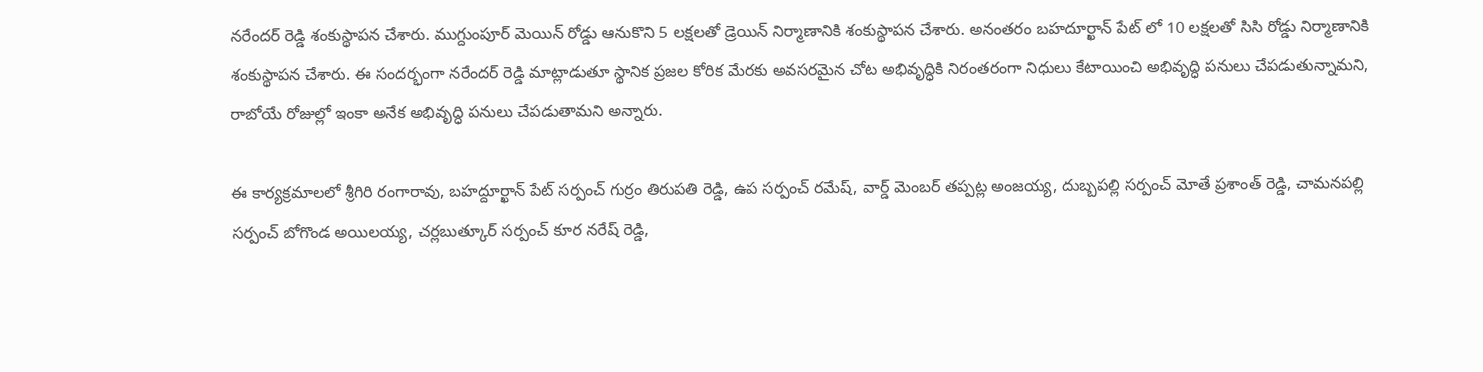నరేందర్ రెడ్డి శంకుస్థాపన చేశారు. ముగ్దుంపూర్ మెయిన్ రోడ్డు ఆనుకొని 5 లక్షలతో డ్రెయిన్ నిర్మాణానికి శంకుస్థాపన చేశారు. అనంతరం బహదూర్ఖాన్ పేట్ లో 10 లక్షలతో సిసి రోడ్డు నిర్మాణానికి శంకుస్థాపన చేశారు. ఈ సందర్భంగా నరేందర్ రెడ్డి మాట్లాడుతూ స్థానిక ప్రజల కోరిక మేరకు అవసరమైన చోట అభివృద్ధికి నిరంతరంగా నిధులు కేటాయించి అభివృద్ధి పనులు చేపడుతున్నామని, రాబోయే రోజుల్లో ఇంకా అనేక అభివృద్ధి పనులు చేపడుతామని అన్నారు.

ఈ కార్యక్రమాలలో శ్రీగిరి రంగారావు, బహద్దూర్ఖాన్ పేట్ సర్పంచ్ గుర్రం తిరుపతి రెడ్డి, ఉప సర్పంచ్ రమేష్, వార్డ్ మెంబర్ తప్పట్ల అంజయ్య, దుబ్బపల్లి సర్పంచ్ మోతే ప్రశాంత్ రెడ్డి, చామనపల్లి సర్పంచ్ బోగొండ అయిలయ్య, చర్లబుత్కూర్ సర్పంచ్ కూర నరేష్ రెడ్డి,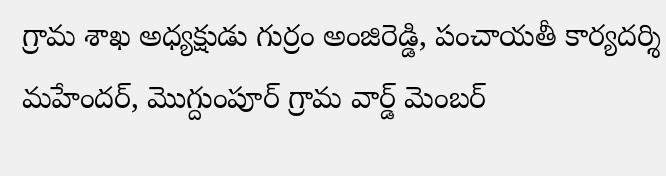గ్రామ శాఖ అధ్యక్షుడు గుర్రం అంజిరెడ్డి, పంచాయతీ కార్యదర్శి మహేందర్, మొగ్దుంపూర్ గ్రామ వార్డ్ మెంబర్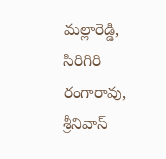మల్లారెడ్డి, సిరిగిరి రంగారావు, శ్రీనివాస్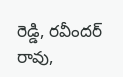రెడ్డి, రవీందర్ రావు,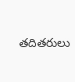తదితరులు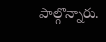పాల్గొన్నారు.